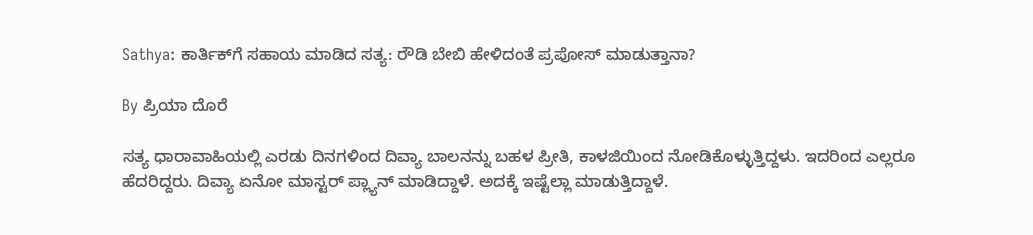Sathya: ಕಾರ್ತಿಕ್‌ಗೆ ಸಹಾಯ ಮಾಡಿದ ಸತ್ಯ: ರೌಡಿ ಬೇಬಿ ಹೇಳಿದಂತೆ ಪ್ರಪೋಸ್ ಮಾಡುತ್ತಾನಾ?

By ಪ್ರಿಯಾ ದೊರೆ

ಸತ್ಯ ಧಾರಾವಾಹಿಯಲ್ಲಿ ಎರಡು ದಿನಗಳಿಂದ ದಿವ್ಯಾ ಬಾಲನನ್ನು ಬಹಳ ಪ್ರೀತಿ, ಕಾಳಜಿಯಿಂದ ನೋಡಿಕೊಳ್ಳುತ್ತಿದ್ದಳು. ಇದರಿಂದ ಎಲ್ಲರೂ ಹೆದರಿದ್ದರು. ದಿವ್ಯಾ ಏನೋ ಮಾಸ್ಟರ್ ಪ್ಲ್ಯಾನ್ ಮಾಡಿದ್ದಾಳೆ. ಅದಕ್ಕೆ ಇಷ್ಟೆಲ್ಲಾ ಮಾಡುತ್ತಿದ್ದಾಳೆ.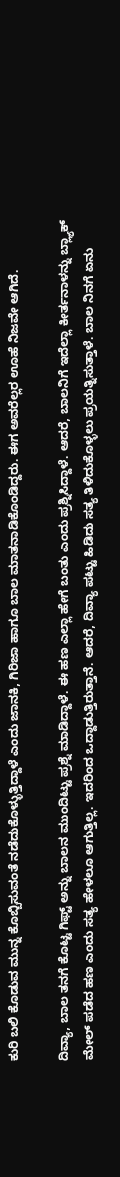ಕುರಿ ಬಲಿ ಕೊಡುವ ಮುನ್ನ ಕೊಬ್ಬಿಸುವಂತೆ ನಡೆದುಕೊಳ್ಳುತ್ತಿದ್ದಾಳೆ ಎಂದು ಜಾನಕಿ, ಗಿರಿಜಾ ಹಾಗೂ ಬಾಲ ಮಾತನಾಡಿಕೊಂಡಿದ್ದರು. ಈಗ ಅವರೆಲ್ಲರ ಊಹೆ ನಿಜವೇ ಆಗಿದೆ.

ದಿವ್ಯಾ, ಬಾಲ ತನಗೆ ಕೊಟ್ಟ ಗಿಫ್ಟ್ ಅನ್ನು ಬಾಲನ ಮುಂದಿಟ್ಟು ಪ್ರಶ್ನೆ ಮಾಡಿದ್ದಾಳೆ. ಈ ಹಣ ಎಲ್ಲಾ ಹೇಗೆ ಬಂತು ಎಂದು ಪ್ರಶ್ನಿಸಿದ್ದಾಳೆ. ಆದರೆ, ಬಾಲನಿಗೆ ಇದೆಲ್ಲಾ ಕೀರ್ತನಾಳನ್ನು ಬ್ಲ್ಯಾಕ್ ಮೇಲ್ ಪಡೆದ ಹಣ ಎಂದು ಸತ್ಯ ಹೇಳಲೂ ಆಗುತ್ತಿಲ್ಲ. ಇದರಿಂದ ಒದ್ದಾಡುತ್ತಿರುತ್ತಾನೆ. ಆದರೆ, ದಿವ್ಯಾ ಪಟ್ಟು ಹಿಡಿದು ಸತ್ಯ ತಿಳಿದುಕೊಳ್ಳಲು ಪ್ರಯತ್ನಿಸುತ್ತಾಳೆ. ಬಾಲ ನಿನಗೆ ಏನು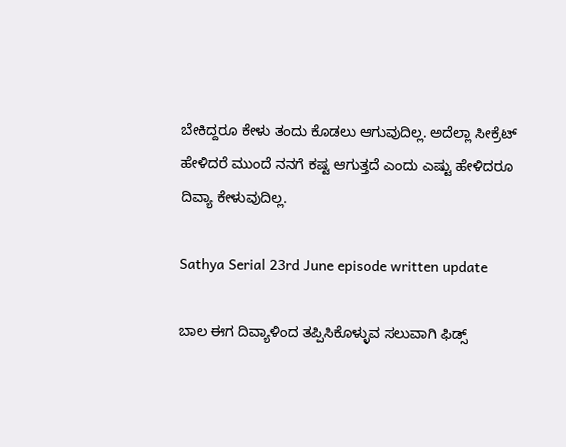ಬೇಕಿದ್ದರೂ ಕೇಳು ತಂದು ಕೊಡಲು ಆಗುವುದಿಲ್ಲ. ಅದೆಲ್ಲಾ ಸೀಕ್ರೆಟ್ ಹೇಳಿದರೆ ಮುಂದೆ ನನಗೆ ಕಷ್ಟ ಆಗುತ್ತದೆ ಎಂದು ಎಷ್ಟು ಹೇಳಿದರೂ ದಿವ್ಯಾ ಕೇಳುವುದಿಲ್ಲ.

Sathya Serial 23rd June episode written update

ಬಾಲ ಈಗ ದಿವ್ಯಾಳಿಂದ ತಪ್ಪಿಸಿಕೊಳ್ಳುವ ಸಲುವಾಗಿ ಫಿಡ್ಸ್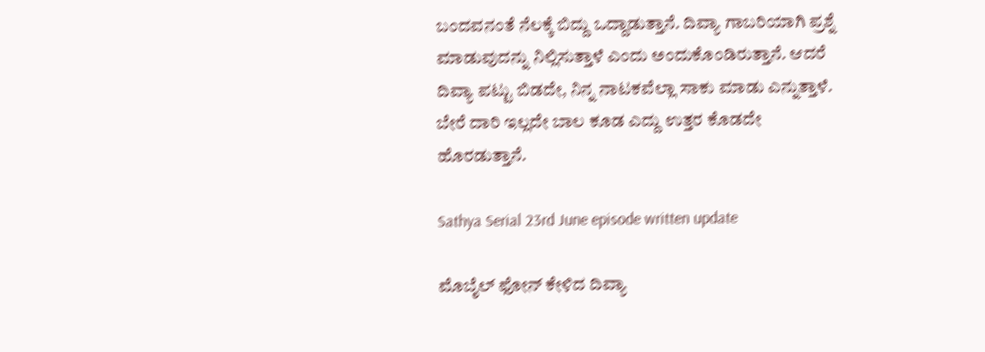ಬಂದವನಂತೆ ನೆಲಕ್ಕೆ ಬಿದ್ದು ಒದ್ದಾಡುತ್ತಾನೆ. ದಿವ್ಯಾ ಗಾಬರಿಯಾಗಿ ಪ್ರಶ್ನೆ ಮಾಡುವುದನ್ನು ನಿಲ್ಲಿಸುತ್ತಾಳೆ ಎಂದು ಅಂದುಕೊಂಡಿರುತ್ತಾನೆ. ಆದರೆ ದಿವ್ಯಾ ಪಟ್ಟು ಬಿಡದೇ, ನಿನ್ನ ನಾಟಕವೆಲ್ಲಾ ಸಾಕು ಮಾಡು ಎನ್ನುತ್ತಾಳೆ. ಬೇರೆ ದಾರಿ ಇಲ್ಲದೇ ಬಾಲ ಕೂಡ ಎದ್ದು ಉತ್ತರ ಕೊಡದೇ ಹೊರಡುತ್ತಾನೆ.

Sathya Serial 23rd June episode written update

ಮೊಬೈಲ್ ಫೋನ್ ಕೇಳಿದ ದಿವ್ಯಾ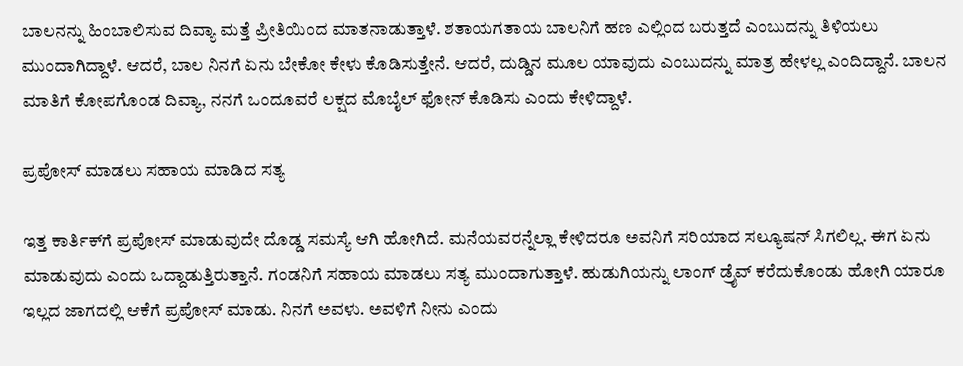ಬಾಲನನ್ನು ಹಿಂಬಾಲಿಸುವ ದಿವ್ಯಾ ಮತ್ತೆ ಪ್ರೀತಿಯಿಂದ ಮಾತನಾಡುತ್ತಾಳೆ. ಶತಾಯಗತಾಯ ಬಾಲನಿಗೆ ಹಣ ಎಲ್ಲಿಂದ ಬರುತ್ತದೆ ಎಂಬುದನ್ನು ತಿಳಿಯಲು ಮುಂದಾಗಿದ್ದಾಳೆ. ಆದರೆ, ಬಾಲ ನಿನಗೆ ಏನು ಬೇಕೋ ಕೇಳು ಕೊಡಿಸುತ್ತೇನೆ. ಆದರೆ, ದುಡ್ಡಿನ ಮೂಲ ಯಾವುದು ಎಂಬುದನ್ನು ಮಾತ್ರ ಹೇಳಲ್ಲ ಎಂದಿದ್ದಾನೆ. ಬಾಲನ ಮಾತಿಗೆ ಕೋಪಗೊಂಡ ದಿವ್ಯಾ, ನನಗೆ ಒಂದೂವರೆ ಲಕ್ಷದ ಮೊಬೈಲ್ ಫೋನ್ ಕೊಡಿಸು ಎಂದು ಕೇಳಿದ್ದಾಳೆ.

ಪ್ರಪೋಸ್ ಮಾಡಲು ಸಹಾಯ ಮಾಡಿದ ಸತ್ಯ

ಇತ್ತ ಕಾರ್ತಿಕ್‌ಗೆ ಪ್ರಪೋಸ್ ಮಾಡುವುದೇ ದೊಡ್ಡ ಸಮಸ್ಯೆ ಆಗಿ ಹೋಗಿದೆ. ಮನೆಯವರನ್ನೆಲ್ಲಾ ಕೇಳಿದರೂ ಅವನಿಗೆ ಸರಿಯಾದ ಸಲ್ಯೂಷನ್ ಸಿಗಲಿಲ್ಲ. ಈಗ ಏನು ಮಾಡುವುದು ಎಂದು ಒದ್ದಾಡುತ್ತಿರುತ್ತಾನೆ. ಗಂಡನಿಗೆ ಸಹಾಯ ಮಾಡಲು ಸತ್ಯ ಮುಂದಾಗುತ್ತಾಳೆ. ಹುಡುಗಿಯನ್ನು ಲಾಂಗ್ ಡ್ರೈವ್ ಕರೆದುಕೊಂಡು ಹೋಗಿ ಯಾರೂ ಇಲ್ಲದ ಜಾಗದಲ್ಲಿ ಆಕೆಗೆ ಪ್ರಪೋಸ್ ಮಾಡು. ನಿನಗೆ ಅವಳು. ಅವಳಿಗೆ ನೀನು ಎಂದು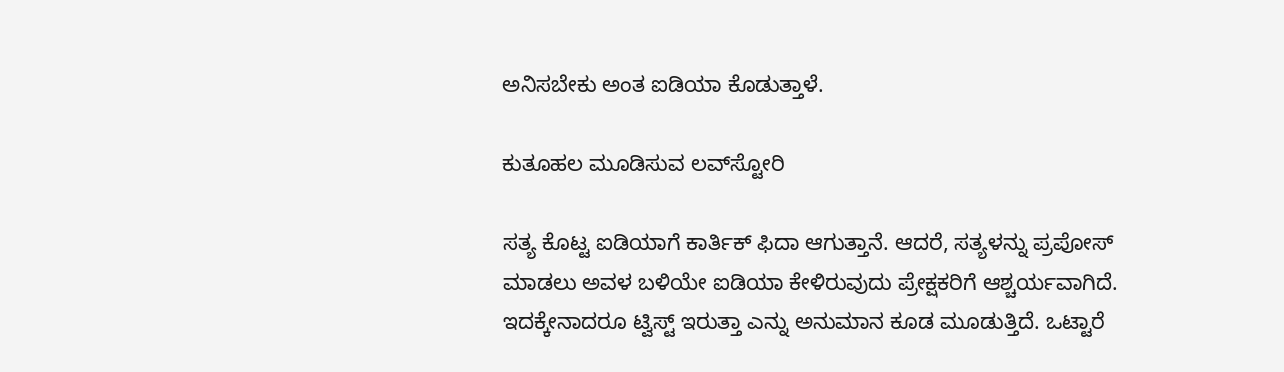ಅನಿಸಬೇಕು ಅಂತ ಐಡಿಯಾ ಕೊಡುತ್ತಾಳೆ.

ಕುತೂಹಲ ಮೂಡಿಸುವ ಲವ್‌ಸ್ಟೋರಿ

ಸತ್ಯ ಕೊಟ್ಟ ಐಡಿಯಾಗೆ ಕಾರ್ತಿಕ್ ಫಿದಾ ಆಗುತ್ತಾನೆ. ಆದರೆ, ಸತ್ಯಳನ್ನು ಪ್ರಪೋಸ್‌ ಮಾಡಲು ಅವಳ ಬಳಿಯೇ ಐಡಿಯಾ ಕೇಳಿರುವುದು ಪ್ರೇಕ್ಷಕರಿಗೆ ಆಶ್ಚರ್ಯವಾಗಿದೆ. ಇದಕ್ಕೇನಾದರೂ ಟ್ವಿಸ್ಟ್ ಇರುತ್ತಾ ಎನ್ನು ಅನುಮಾನ ಕೂಡ ಮೂಡುತ್ತಿದೆ. ಒಟ್ಟಾರೆ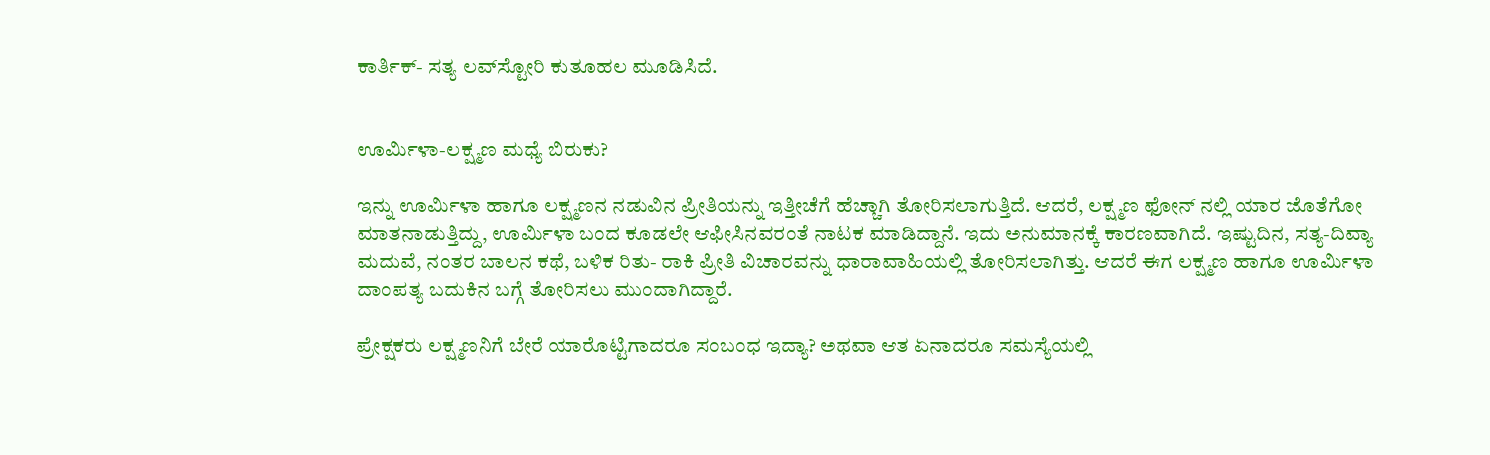ಕಾರ್ತಿಕ್- ಸತ್ಯ ಲವ್‌ಸ್ಟೋರಿ ಕುತೂಹಲ ಮೂಡಿಸಿದೆ.


ಊರ್ಮಿಳಾ-ಲಕ್ಷ್ಮಣ ಮಧ್ಯೆ ಬಿರುಕು?

ಇನ್ನು ಊರ್ಮಿಳಾ ಹಾಗೂ ಲಕ್ಷ್ಮಣನ ನಡುವಿನ ಪ್ರೀತಿಯನ್ನು ಇತ್ತೀಚೆಗೆ ಹೆಚ್ಚಾಗಿ ತೋರಿಸಲಾಗುತ್ತಿದೆ. ಆದರೆ, ಲಕ್ಷ್ಮಣ ಫೋನ್‌ ನಲ್ಲಿ ಯಾರ ಜೊತೆಗೋ ಮಾತನಾಡುತ್ತಿದ್ದು, ಊರ್ಮಿಳಾ ಬಂದ ಕೂಡಲೇ ಆಫೀಸಿನವರಂತೆ ನಾಟಕ ಮಾಡಿದ್ದಾನೆ. ಇದು ಅನುಮಾನಕ್ಕೆ ಕಾರಣವಾಗಿದೆ. ಇಷ್ಟುದಿನ, ಸತ್ಯ-ದಿವ್ಯಾ ಮದುವೆ, ನಂತರ ಬಾಲನ ಕಥೆ, ಬಳಿಕ ರಿತು- ರಾಕಿ ಪ್ರೀತಿ ವಿಚಾರವನ್ನು ಧಾರಾವಾಹಿಯಲ್ಲಿ ತೋರಿಸಲಾಗಿತ್ತು. ಆದರೆ ಈಗ ಲಕ್ಷ್ಮಣ ಹಾಗೂ ಊರ್ಮಿಳಾ ದಾಂಪತ್ಯ ಬದುಕಿನ ಬಗ್ಗೆ ತೋರಿಸಲು ಮುಂದಾಗಿದ್ದಾರೆ.

ಪ್ರೇಕ್ಷಕರು ಲಕ್ಷ್ಮಣನಿಗೆ ಬೇರೆ ಯಾರೊಟ್ಟಿಗಾದರೂ ಸಂಬಂಧ ಇದ್ಯಾ? ಅಥವಾ ಆತ ಏನಾದರೂ ಸಮಸ್ಯೆಯಲ್ಲಿ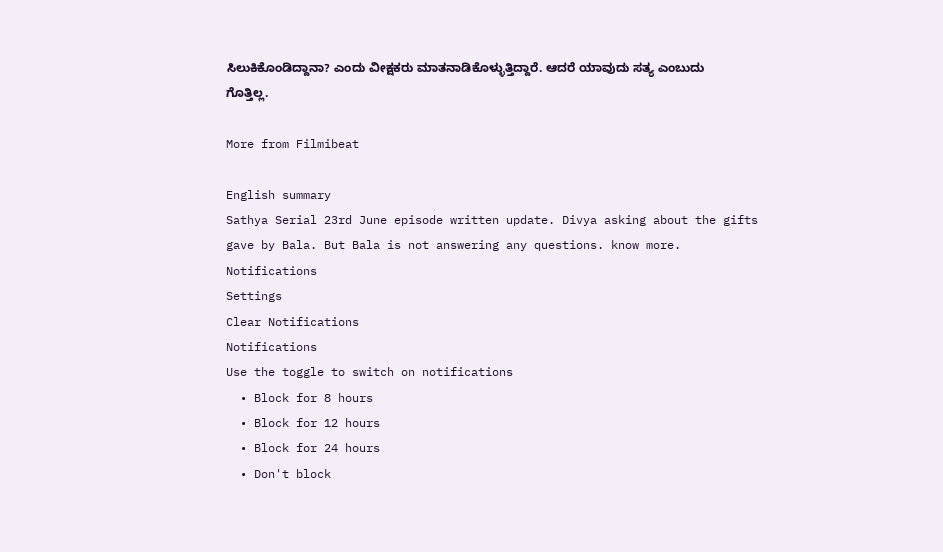ಸಿಲುಕಿಕೊಂಡಿದ್ದಾನಾ? ಎಂದು ವೀಕ್ಷಕರು ಮಾತನಾಡಿಕೊಳ್ಳುತ್ತಿದ್ದಾರೆ. ಆದರೆ ಯಾವುದು ಸತ್ಯ ಎಂಬುದು ಗೊತ್ತಿಲ್ಲ.

More from Filmibeat

English summary
Sathya Serial 23rd June episode written update. Divya asking about the gifts gave by Bala. But Bala is not answering any questions. know more.
Notifications
Settings
Clear Notifications
Notifications
Use the toggle to switch on notifications
  • Block for 8 hours
  • Block for 12 hours
  • Block for 24 hours
  • Don't block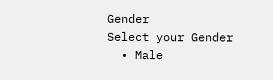Gender
Select your Gender
  • Male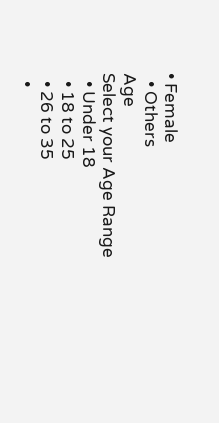• Female
  • Others
Age
Select your Age Range
  • Under 18
  • 18 to 25
  • 26 to 35
  •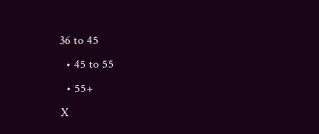36 to 45
  • 45 to 55
  • 55+
X